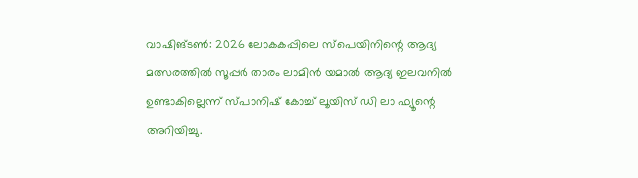വാഷിങ്ടൺ: 2026 ലോകകപ്പിലെ സ്പെയിനിന്റെ ആദ്യ മത്സരത്തിൽ സൂപ്പർ താരം ലാമിൻ യമാൽ ആദ്യ ഇലവനിൽ ഉണ്ടാകില്ലെന്ന് സ്പാനിഷ് കോച്ച് ലൂയിസ് ഡി ലാ ഫ്യൂന്റെ അറിയിച്ചു.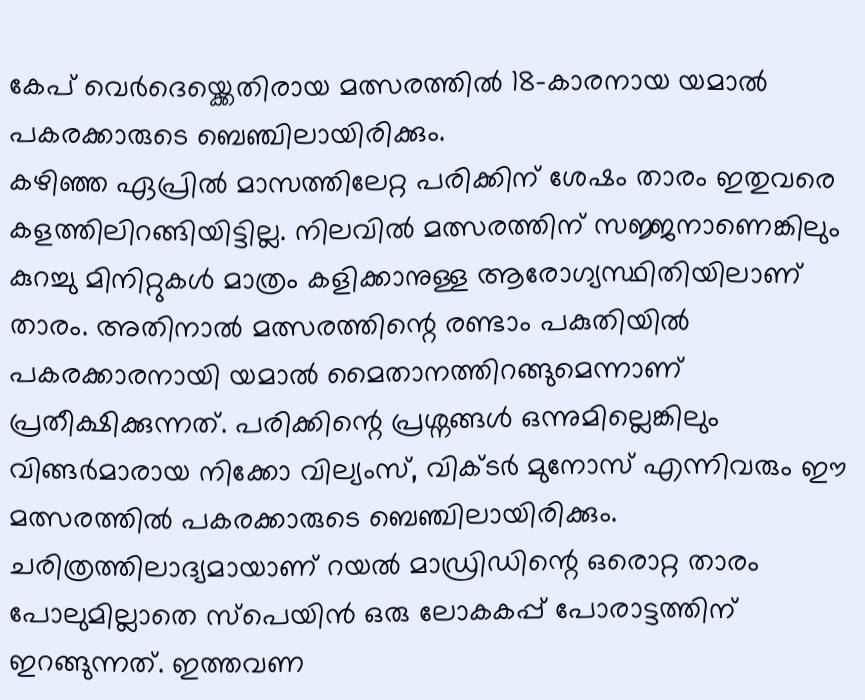കേപ് വെർദെയ്ക്കെതിരായ മത്സരത്തിൽ 18-കാരനായ യമാൽ പകരക്കാരുടെ ബെഞ്ചിലായിരിക്കും.
കഴിഞ്ഞ ഏപ്രിൽ മാസത്തിലേറ്റ പരിക്കിന് ശേഷം താരം ഇതുവരെ കളത്തിലിറങ്ങിയിട്ടില്ല. നിലവിൽ മത്സരത്തിന് സജ്ജനാണെങ്കിലും കുറച്ചു മിനിറ്റുകൾ മാത്രം കളിക്കാനുള്ള ആരോഗ്യസ്ഥിതിയിലാണ് താരം. അതിനാൽ മത്സരത്തിന്റെ രണ്ടാം പകുതിയിൽ പകരക്കാരനായി യമാൽ മൈതാനത്തിറങ്ങുമെന്നാണ് പ്രതീക്ഷിക്കുന്നത്. പരിക്കിന്റെ പ്രശ്നങ്ങൾ ഒന്നുമില്ലെങ്കിലും വിങ്ങർമാരായ നിക്കോ വില്യംസ്, വിക്ടർ മുനോസ് എന്നിവരും ഈ മത്സരത്തിൽ പകരക്കാരുടെ ബെഞ്ചിലായിരിക്കും.
ചരിത്രത്തിലാദ്യമായാണ് റയൽ മാഡ്രിഡിന്റെ ഒരൊറ്റ താരം പോലുമില്ലാതെ സ്പെയിൻ ഒരു ലോകകപ്പ് പോരാട്ടത്തിന് ഇറങ്ങുന്നത്. ഇത്തവണ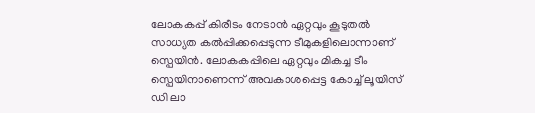ലോകകപ്പ് കിരീടം നേടാൻ ഏറ്റവും കൂടുതൽ സാധ്യത കൽപ്പിക്കപ്പെടുന്ന ടീമുകളിലൊന്നാണ് സ്പെയിൻ. ലോകകപ്പിലെ ഏറ്റവും മികച്ച ടീം സ്പെയിനാണെന്ന് അവകാശപ്പെട്ട കോച്ച് ലൂയിസ് ഡി ലാ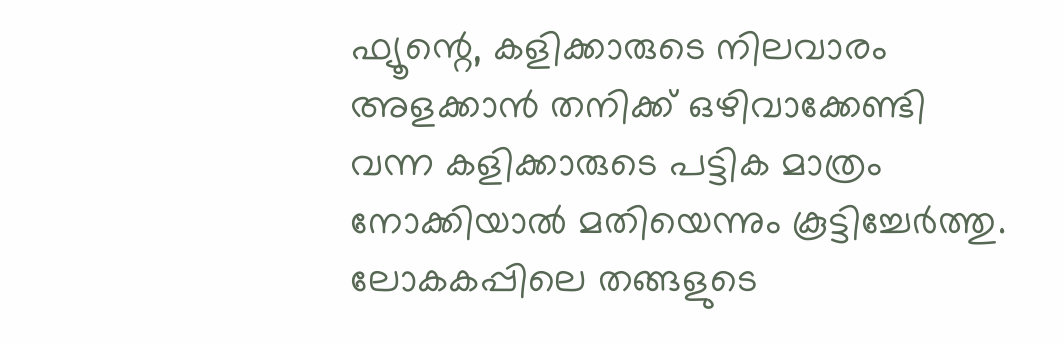ഫ്യൂന്റെ, കളിക്കാരുടെ നിലവാരം അളക്കാൻ തനിക്ക് ഒഴിവാക്കേണ്ടി വന്ന കളിക്കാരുടെ പട്ടിക മാത്രം നോക്കിയാൽ മതിയെന്നും കൂട്ടിച്ചേർത്തു.
ലോകകപ്പിലെ തങ്ങളുടെ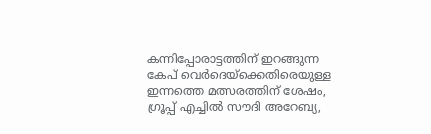കന്നിപ്പോരാട്ടത്തിന് ഇറങ്ങുന്ന കേപ് വെർദെയ്ക്കെതിരെയുള്ള ഇന്നത്തെ മത്സരത്തിന് ശേഷം, ഗ്രൂപ്പ് എച്ചിൽ സൗദി അറേബ്യ,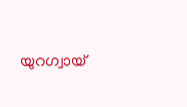യുറഗ്വായ്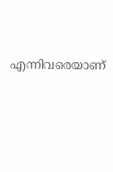എന്നിവരെയാണ്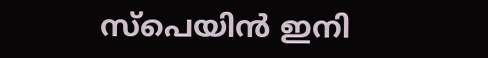സ്പെയിൻ ഇനി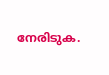നേരിടുക.